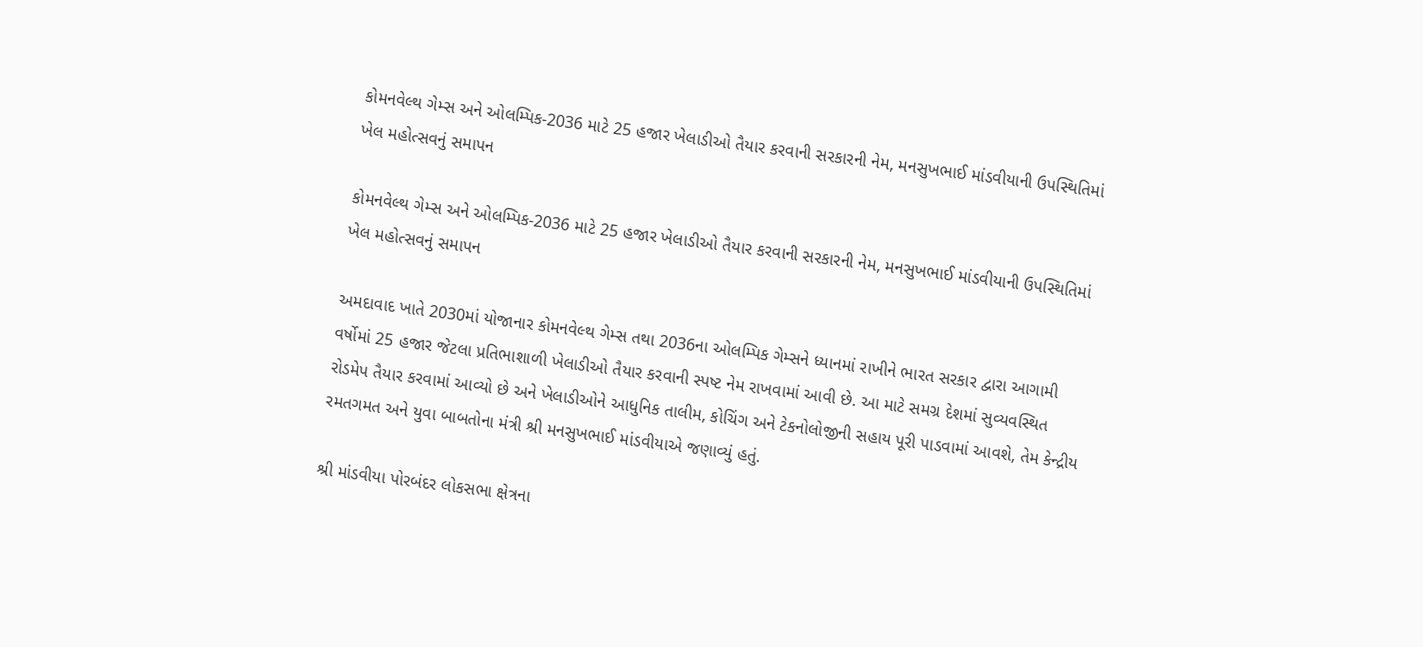કોમનવેલ્થ ગેમ્સ અને ઓલમ્પિક-2036 માટે 25 હજાર ખેલાડીઓ તૈયાર કરવાની સરકારની નેમ, મનસુખભાઈ માંડવીયાની ઉપસ્થિતિમાં ખેલ મહોત્સવનું સમાપન

કોમનવેલ્થ ગેમ્સ અને ઓલમ્પિક-2036 માટે 25 હજાર ખેલાડીઓ તૈયાર કરવાની સરકારની નેમ, મનસુખભાઈ માંડવીયાની ઉપસ્થિતિમાં ખેલ મહોત્સવનું સમાપન

અમદાવાદ ખાતે 2030માં યોજાનાર કોમનવેલ્થ ગેમ્સ તથા 2036ના ઓલમ્પિક ગેમ્સને ધ્યાનમાં રાખીને ભારત સરકાર દ્વારા આગામી વર્ષોમાં 25 હજાર જેટલા પ્રતિભાશાળી ખેલાડીઓ તૈયાર કરવાની સ્પષ્ટ નેમ રાખવામાં આવી છે. આ માટે સમગ્ર દેશમાં સુવ્યવસ્થિત રોડમેપ તૈયાર કરવામાં આવ્યો છે અને ખેલાડીઓને આધુનિક તાલીમ, કોચિંગ અને ટેકનોલોજીની સહાય પૂરી પાડવામાં આવશે, તેમ કેન્દ્રીય રમતગમત અને યુવા બાબતોના મંત્રી શ્રી મનસુખભાઈ માંડવીયાએ જણાવ્યું હતું.

શ્રી માંડવીયા પોરબંદર લોકસભા ક્ષેત્રના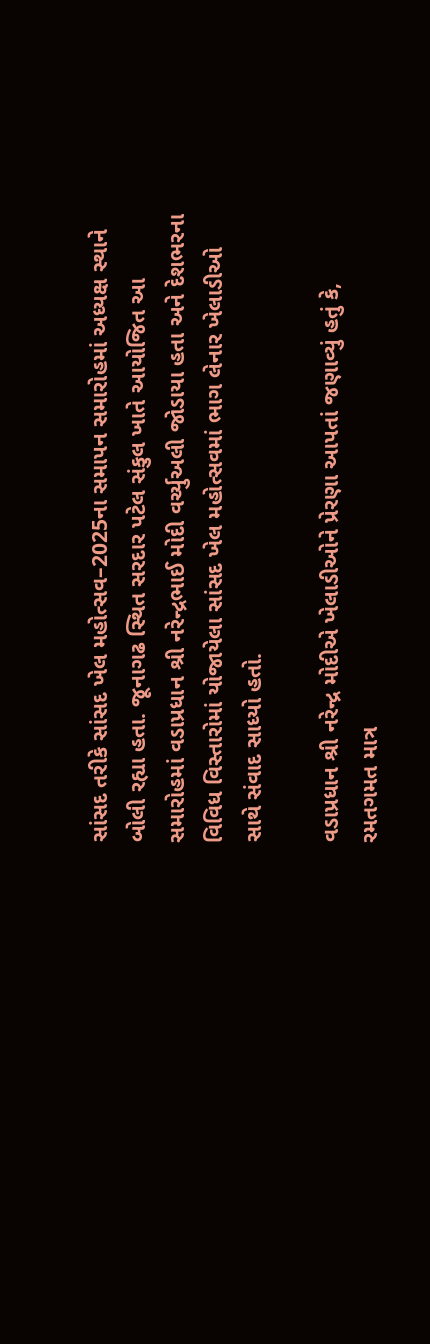સાંસદ તરીકે સાંસદ ખેલ મહોત્સવ–2025ના સમાપન સમારોહમાં અધ્યક્ષ સ્થાને બોલી રહ્યા હતા. જૂનાગઢ સ્થિત સરદાર પટેલ સંકુલ ખાતે આયોજિત આ સમારોહમાં વડાપ્રધાન શ્રી નરેન્દ્રભાઈ મોદી વર્ચ્યુઅલી જોડાયા હતા અને દેશભરના વિવિધ વિસ્તારોમાં યોજાયેલા સાંસદ ખેલ મહોત્સવમાં ભાગ લેનાર ખેલાડીઓ સાથે સંવાદ સાધ્યો હતો.

વડાપ્રધાન શ્રી નરેન્દ્ર મોદીએ ખેલાડીઓને પ્રેરણા આપતાં જણાવ્યું હતું કે, રમતગમત માત્ર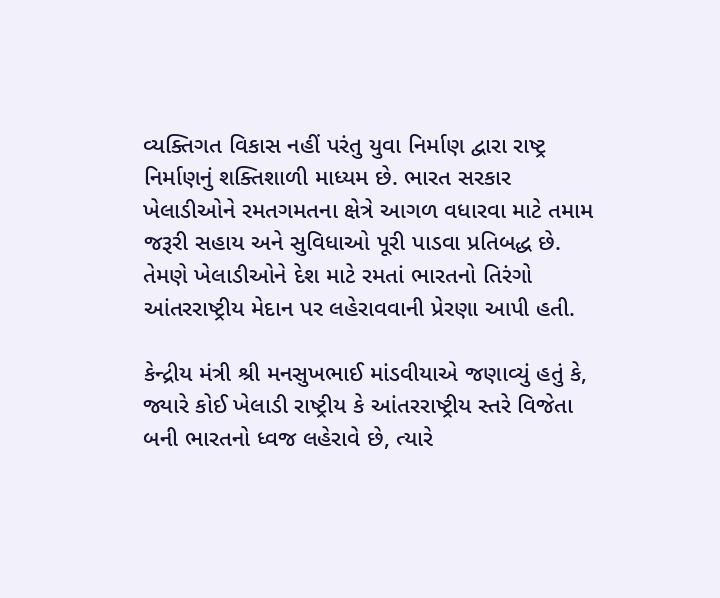વ્યક્તિગત વિકાસ નહીં પરંતુ યુવા નિર્માણ દ્વારા રાષ્ટ્ર નિર્માણનું શક્તિશાળી માધ્યમ છે. ભારત સરકાર ખેલાડીઓને રમતગમતના ક્ષેત્રે આગળ વધારવા માટે તમામ જરૂરી સહાય અને સુવિધાઓ પૂરી પાડવા પ્રતિબદ્ધ છે. તેમણે ખેલાડીઓને દેશ માટે રમતાં ભારતનો તિરંગો આંતરરાષ્ટ્રીય મેદાન પર લહેરાવવાની પ્રેરણા આપી હતી.

કેન્દ્રીય મંત્રી શ્રી મનસુખભાઈ માંડવીયાએ જણાવ્યું હતું કે, જ્યારે કોઈ ખેલાડી રાષ્ટ્રીય કે આંતરરાષ્ટ્રીય સ્તરે વિજેતા બની ભારતનો ધ્વજ લહેરાવે છે, ત્યારે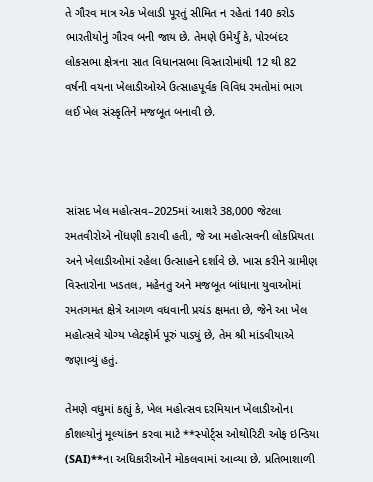તે ગૌરવ માત્ર એક ખેલાડી પૂરતું સીમિત ન રહેતાં 140 કરોડ ભારતીયોનું ગૌરવ બની જાય છે. તેમણે ઉમેર્યું કે, પોરબંદર લોકસભા ક્ષેત્રના સાત વિધાનસભા વિસ્તારોમાંથી 12 થી 82 વર્ષની વયના ખેલાડીઓએ ઉત્સાહપૂર્વક વિવિધ રમતોમાં ભાગ લઈ ખેલ સંસ્કૃતિને મજબૂત બનાવી છે.



સાંસદ ખેલ મહોત્સવ–2025માં આશરે 38,000 જેટલા રમતવીરોએ નોંધણી કરાવી હતી, જે આ મહોત્સવની લોકપ્રિયતા અને ખેલાડીઓમાં રહેલા ઉત્સાહને દર્શાવે છે. ખાસ કરીને ગ્રામીણ વિસ્તારોના ખડતલ, મહેનતુ અને મજબૂત બાંધાના યુવાઓમાં રમતગમત ક્ષેત્રે આગળ વધવાની પ્રચંડ ક્ષમતા છે, જેને આ ખેલ મહોત્સવે યોગ્ય પ્લેટફોર્મ પૂરું પાડ્યું છે, તેમ શ્રી માંડવીયાએ જણાવ્યું હતું.

તેમણે વધુમાં કહ્યું કે, ખેલ મહોત્સવ દરમિયાન ખેલાડીઓના કૌશલ્યોનું મૂલ્યાંકન કરવા માટે **સ્પોર્ટ્સ ઓથોરિટી ઓફ ઇન્ડિયા (SAI)**ના અધિકારીઓને મોકલવામાં આવ્યા છે. પ્રતિભાશાળી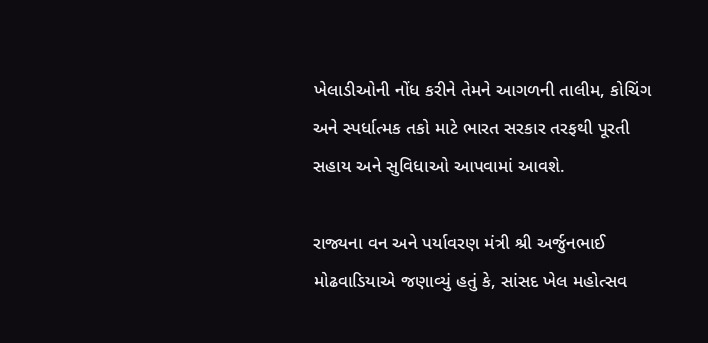ખેલાડીઓની નોંધ કરીને તેમને આગળની તાલીમ, કોચિંગ અને સ્પર્ધાત્મક તકો માટે ભારત સરકાર તરફથી પૂરતી સહાય અને સુવિધાઓ આપવામાં આવશે.

રાજ્યના વન અને પર્યાવરણ મંત્રી શ્રી અર્જુનભાઈ મોઢવાડિયાએ જણાવ્યું હતું કે, સાંસદ ખેલ મહોત્સવ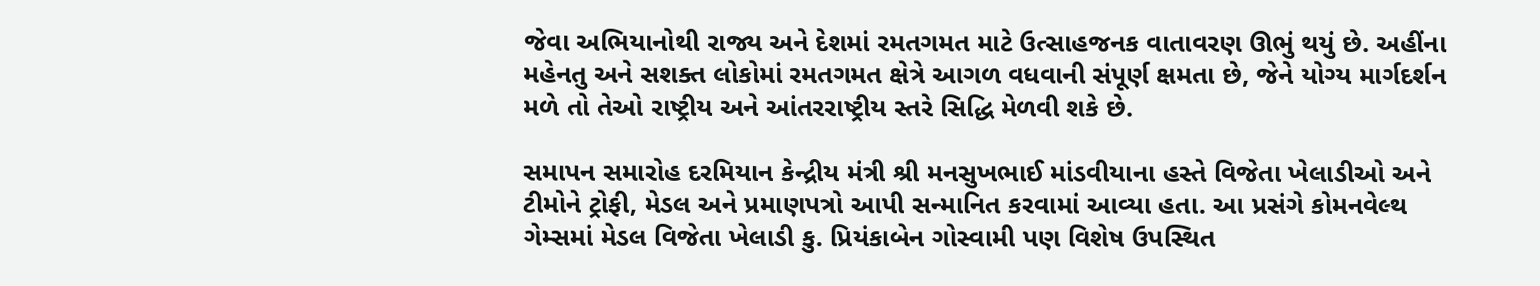જેવા અભિયાનોથી રાજ્ય અને દેશમાં રમતગમત માટે ઉત્સાહજનક વાતાવરણ ઊભું થયું છે. અહીંના મહેનતુ અને સશક્ત લોકોમાં રમતગમત ક્ષેત્રે આગળ વધવાની સંપૂર્ણ ક્ષમતા છે, જેને યોગ્ય માર્ગદર્શન મળે તો તેઓ રાષ્ટ્રીય અને આંતરરાષ્ટ્રીય સ્તરે સિદ્ધિ મેળવી શકે છે.

સમાપન સમારોહ દરમિયાન કેન્દ્રીય મંત્રી શ્રી મનસુખભાઈ માંડવીયાના હસ્તે વિજેતા ખેલાડીઓ અને ટીમોને ટ્રોફી, મેડલ અને પ્રમાણપત્રો આપી સન્માનિત કરવામાં આવ્યા હતા. આ પ્રસંગે કોમનવેલ્થ ગેમ્સમાં મેડલ વિજેતા ખેલાડી કુ. પ્રિયંકાબેન ગોસ્વામી પણ વિશેષ ઉપસ્થિત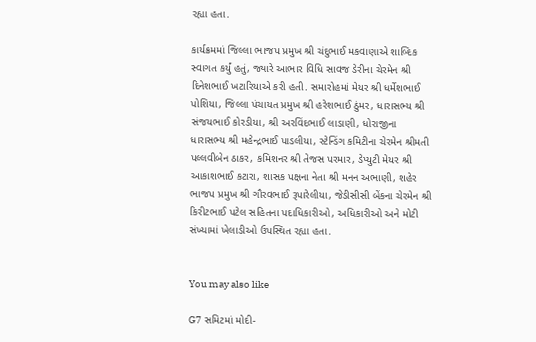રહ્યા હતા.

કાર્યક્રમમાં જિલ્લા ભાજપ પ્રમુખ શ્રી ચંદુભાઈ મકવાણાએ શાબ્દિક સ્વાગત કર્યું હતું, જ્યારે આભાર વિધિ સાવજ ડેરીના ચેરમેન શ્રી દિનેશભાઈ ખટારિયાએ કરી હતી. સમારોહમાં મેયર શ્રી ધર્મેશભાઈ પોશિયા, જિલ્લા પંચાયત પ્રમુખ શ્રી હરેશભાઈ ઠુંમર, ધારાસભ્ય શ્રી સંજયભાઈ કોરડીયા, શ્રી અરવિંદભાઈ લાડાણી, ધોરાજીના ધારાસભ્ય શ્રી મહેન્દ્રભાઈ પાડલીયા, સ્ટેન્ડિંગ કમિટીના ચેરમેન શ્રીમતી પલ્લવીબેન ઠાકર, કમિશનર શ્રી તેજસ પરમાર, ડેપ્યુટી મેયર શ્રી આકાશભાઈ કટારા, શાસક પક્ષના નેતા શ્રી મનન અભાણી, શહેર ભાજપ પ્રમુખ શ્રી ગૌરવભાઈ રૂપારેલીયા, જેડીસીસી બેંકના ચેરમેન શ્રી કિરીટભાઈ પટેલ સહિતના પદાધિકારીઓ, અધિકારીઓ અને મોટી સંખ્યામાં ખેલાડીઓ ઉપસ્થિત રહ્યા હતા.


You may also like

G7 સમિટમાં મોદી-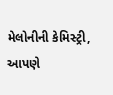મેલોનીની કેમિસ્ટ્રી, આપણે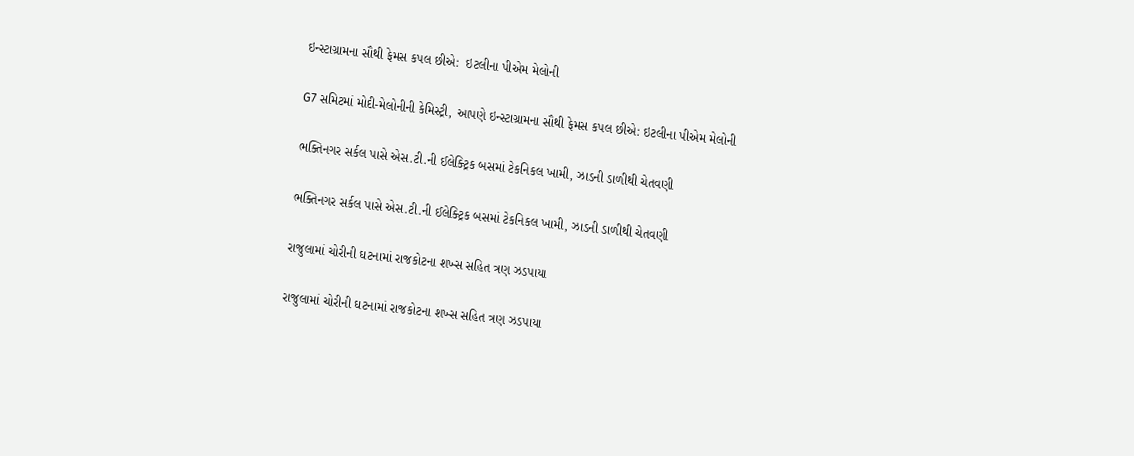ઇન્સ્ટાગ્રામના સૌથી ફેમસ કપલ છીએ:  ઇટલીના પીએમ મેલોની

G7 સમિટમાં મોદી-મેલોનીની કેમિસ્ટ્રી, આપણે ઇન્સ્ટાગ્રામના સૌથી ફેમસ કપલ છીએ: ઇટલીના પીએમ મેલોની

ભક્તિનગર સર્કલ પાસે એસ.ટી.ની ઈલેક્ટ્રિક બસમાં ટેકનિકલ ખામી, ઝાડની ડાળીથી ચેતવણી

ભક્તિનગર સર્કલ પાસે એસ.ટી.ની ઈલેક્ટ્રિક બસમાં ટેકનિકલ ખામી, ઝાડની ડાળીથી ચેતવણી

રાજુલામાં ચોરીની ઘટનામાં રાજકોટના શખ્સ સહિત ત્રણ ઝડપાયા

રાજુલામાં ચોરીની ઘટનામાં રાજકોટના શખ્સ સહિત ત્રણ ઝડપાયા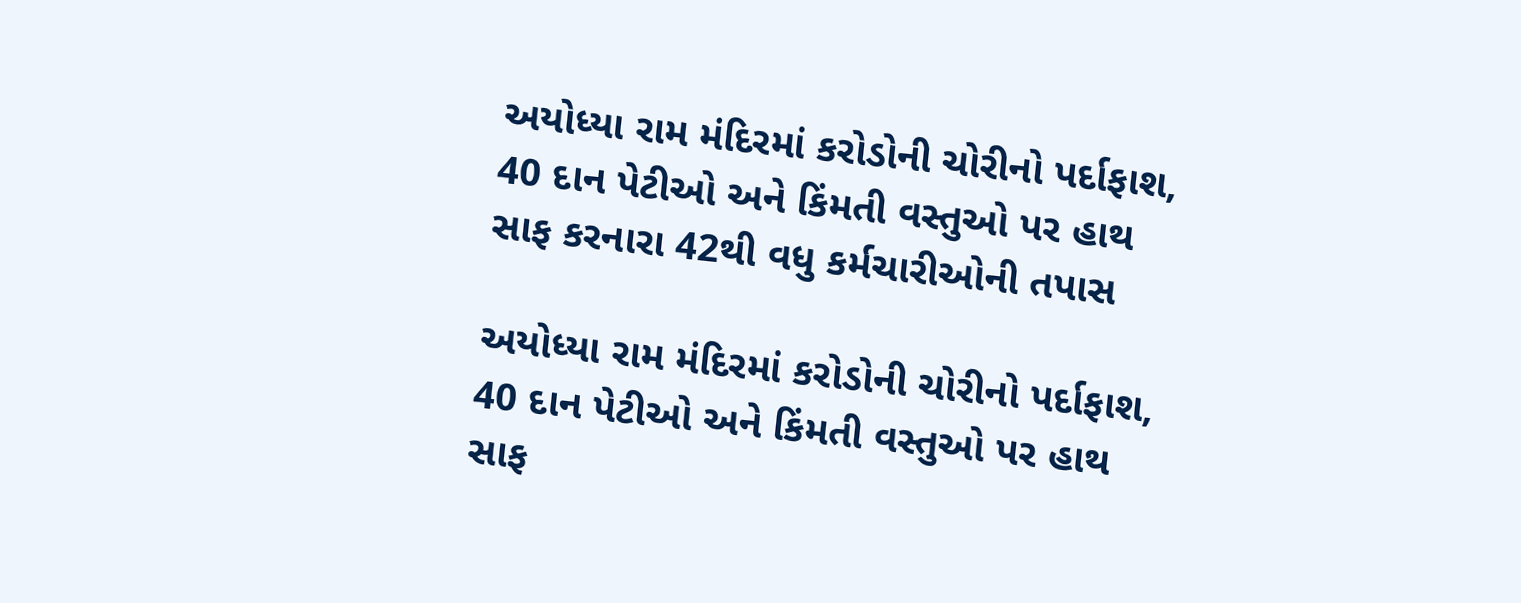અયોધ્યા રામ મંદિરમાં કરોડોની ચોરીનો પર્દાફાશ, 40 દાન પેટીઓ અને કિંમતી વસ્તુઓ પર હાથ સાફ કરનારા 42થી વધુ કર્મચારીઓની તપાસ

અયોધ્યા રામ મંદિરમાં કરોડોની ચોરીનો પર્દાફાશ, 40 દાન પેટીઓ અને કિંમતી વસ્તુઓ પર હાથ સાફ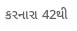કરનારા 42થી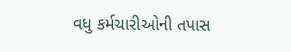વધુ કર્મચારીઓની તપાસ